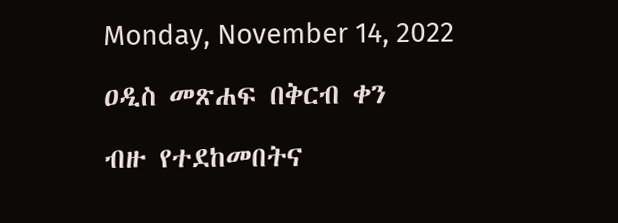Monday, November 14, 2022

ዐዲስ መጽሐፍ በቅርብ ቀን

ብዙ የተደከመበትና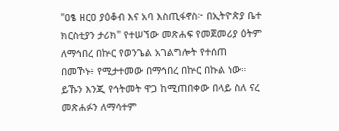"ዐፄ ዘርዐ ያዕቆብ እና አባ እስጢፋኖስ፦ በኢትዮጵያ ቤተ ክርስቲያን ታሪክ" የተሠኘው መጽሐፍ የመጀመሪያ ዕትም ለማኅበረ በኵር የወንጌል አገልግሎት የተሰጠ በመኾኑ፥ የሚታተመው በማኅበረ በኵር በኩል ነው። ይኹን እንጂ የኅትመት ዋጋ ከሚጠበቀው በላይ ስለ ናረ መጽሐፉን ለማሳተም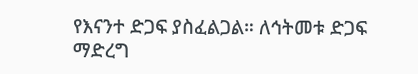የእናንተ ድጋፍ ያስፈልጋል። ለኅትመቱ ድጋፍ ማድረግ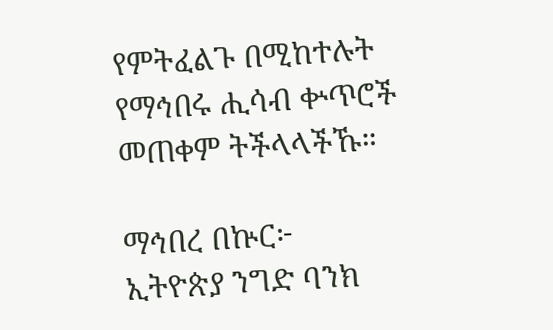የምትፈልጉ በሚከተሉት የማኅበሩ ሒሳብ ቍጥሮች መጠቀም ትችላላችኹ።

ማኅበረ በኵር፦
ኢትዮጵያ ንግድ ባንክ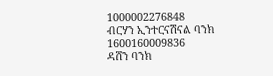1000002276848
ብርሃን ኢንተርናሽናል ባንክ 1600160009836
ዳሸን ባንክ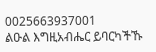0025663937001
ልዑል እግዚአብሔር ይባርካችኹ